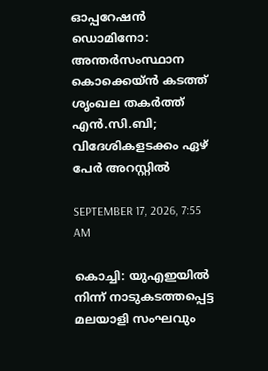ഓപ്പറേഷന്‍ ഡൊമിനോ: അന്തര്‍സംസ്ഥാന കൊക്കെയ്ന്‍ കടത്ത് ശൃംഖല തകര്‍ത്ത് എന്‍.സി.ബി; വിദേശികളടക്കം ഏഴ് പേര്‍ അറസ്റ്റില്‍

SEPTEMBER 17, 2026, 7:55 AM

കൊച്ചി: യുഎഇയില്‍ നിന്ന് നാടുകടത്തപ്പെട്ട മലയാളി സംഘവും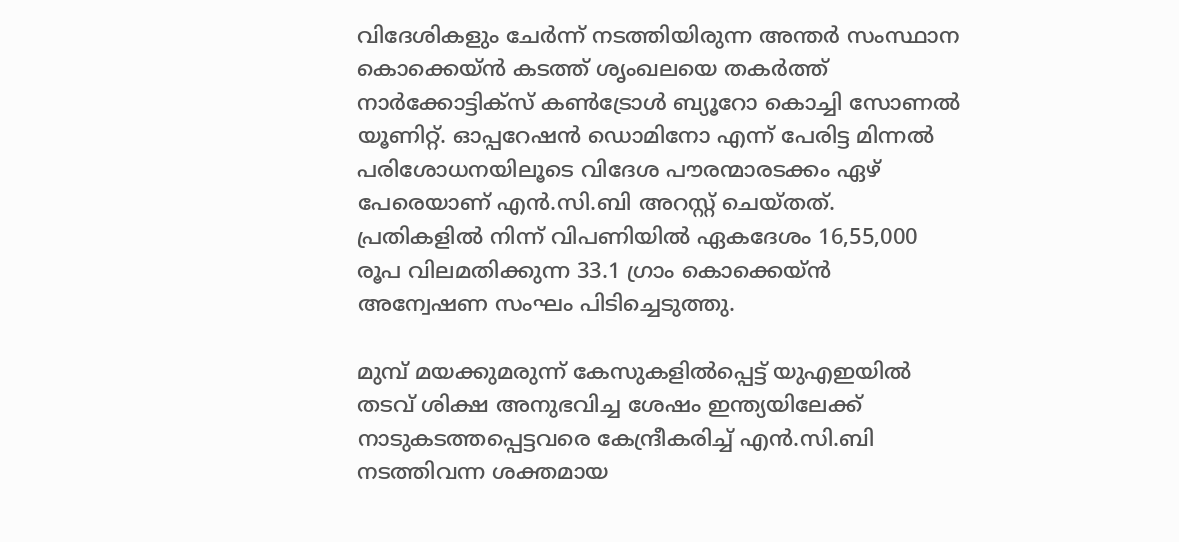വിദേശികളും ചേര്‍ന്ന് നടത്തിയിരുന്ന അന്തര്‍ സംസ്ഥാന കൊക്കെയ്ന്‍ കടത്ത് ശൃംഖലയെ തകര്‍ത്ത് നാര്‍ക്കോട്ടിക്‌സ് കണ്‍ട്രോള്‍ ബ്യൂറോ കൊച്ചി സോണല്‍ യൂണിറ്റ്. ഓപ്പറേഷന്‍ ഡൊമിനോ എന്ന് പേരിട്ട മിന്നല്‍ പരിശോധനയിലൂടെ വിദേശ പൗരന്മാരടക്കം ഏഴ് പേരെയാണ് എന്‍.സി.ബി അറസ്റ്റ് ചെയ്തത്. പ്രതികളില്‍ നിന്ന് വിപണിയില്‍ ഏകദേശം 16,55,000 രൂപ വിലമതിക്കുന്ന 33.1 ഗ്രാം കൊക്കെയ്ന്‍ അന്വേഷണ സംഘം പിടിച്ചെടുത്തു.

മുമ്പ് മയക്കുമരുന്ന് കേസുകളില്‍പ്പെട്ട് യുഎഇയില്‍ തടവ് ശിക്ഷ അനുഭവിച്ച ശേഷം ഇന്ത്യയിലേക്ക് നാടുകടത്തപ്പെട്ടവരെ കേന്ദ്രീകരിച്ച് എന്‍.സി.ബി നടത്തിവന്ന ശക്തമായ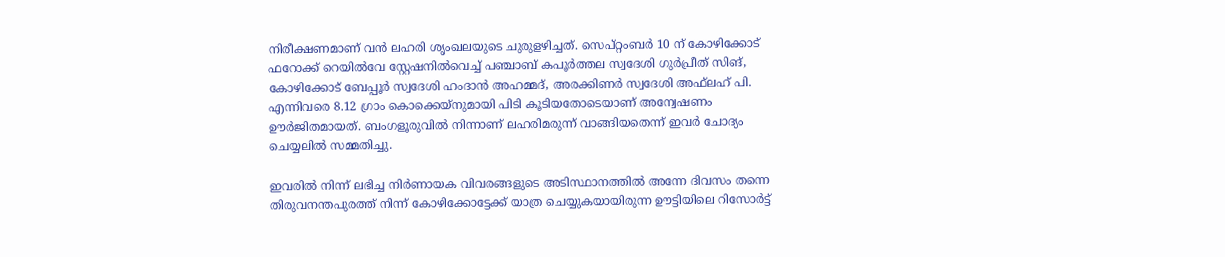നിരീക്ഷണമാണ് വന്‍ ലഹരി ശൃംഖലയുടെ ചുരുളഴിച്ചത്. സെപ്റ്റംബര്‍ 10 ന് കോഴിക്കോട് ഫറോക്ക് റെയില്‍വേ സ്റ്റേഷനില്‍വെച്ച് പഞ്ചാബ് കപൂര്‍ത്തല സ്വദേശി ഗുര്‍പ്രീത് സിങ്, കോഴിക്കോട് ബേപ്പൂര്‍ സ്വദേശി ഹംദാന്‍ അഹമ്മദ്, അരക്കിണര്‍ സ്വദേശി അഫ്‌ലഹ് പി. എന്നിവരെ 8.12 ഗ്രാം കൊക്കെയ്‌നുമായി പിടി കൂടിയതോടെയാണ് അന്വേഷണം ഊര്‍ജിതമായത്. ബംഗളൂരുവില്‍ നിന്നാണ് ലഹരിമരുന്ന് വാങ്ങിയതെന്ന് ഇവര്‍ ചോദ്യം ചെയ്യലില്‍ സമ്മതിച്ചു.

ഇവരില്‍ നിന്ന് ലഭിച്ച നിര്‍ണായക വിവരങ്ങളുടെ അടിസ്ഥാനത്തില്‍ അന്നേ ദിവസം തന്നെ തിരുവനന്തപുരത്ത് നിന്ന് കോഴിക്കോട്ടേക്ക് യാത്ര ചെയ്യുകയായിരുന്ന ഊട്ടിയിലെ റിസോര്‍ട്ട്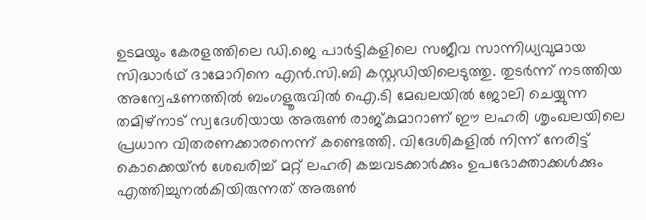ഉടമയും കേരളത്തിലെ ഡി.ജെ പാര്‍ട്ടികളിലെ സജീവ സാന്നിധ്യവുമായ സിദ്ധാര്‍ഥ് ദാമോറിനെ എന്‍.സി.ബി കസ്റ്റഡിയിലെടുത്തു. തുടര്‍ന്ന് നടത്തിയ അന്വേഷണത്തില്‍ ബംഗളൂരുവില്‍ ഐ.ടി മേഖലയില്‍ ജോലി ചെയ്യുന്ന തമിഴ്നാട് സ്വദേശിയായ അരുണ്‍ രാജ്കുമാറാണ് ഈ ലഹരി ശൃംഖലയിലെ പ്രധാന വിതരണക്കാരനെന്ന് കണ്ടെത്തി. വിദേശികളില്‍ നിന്ന് നേരിട്ട് കൊക്കെയ്ന്‍ ശേഖരിച്ച് മറ്റ് ലഹരി കച്ചവടക്കാര്‍ക്കും ഉപഭോക്താക്കള്‍ക്കും എത്തിച്ചുനല്‍കിയിരുന്നത് അരുണ്‍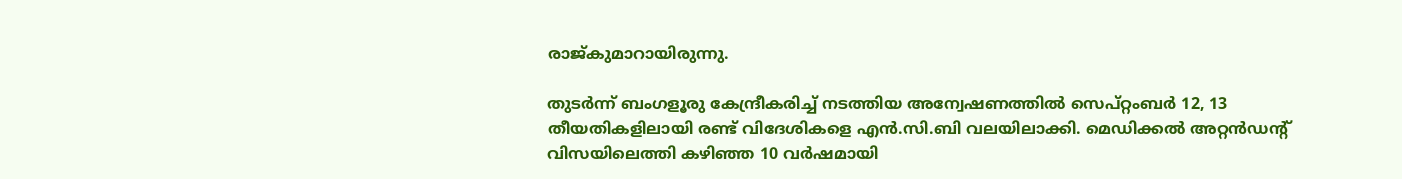രാജ്കുമാറായിരുന്നു.

തുടര്‍ന്ന് ബംഗളൂരു കേന്ദ്രീകരിച്ച് നടത്തിയ അന്വേഷണത്തില്‍ സെപ്റ്റംബര്‍ 12, 13 തീയതികളിലായി രണ്ട് വിദേശികളെ എന്‍.സി.ബി വലയിലാക്കി. മെഡിക്കല്‍ അറ്റന്‍ഡന്റ് വിസയിലെത്തി കഴിഞ്ഞ 10 വര്‍ഷമായി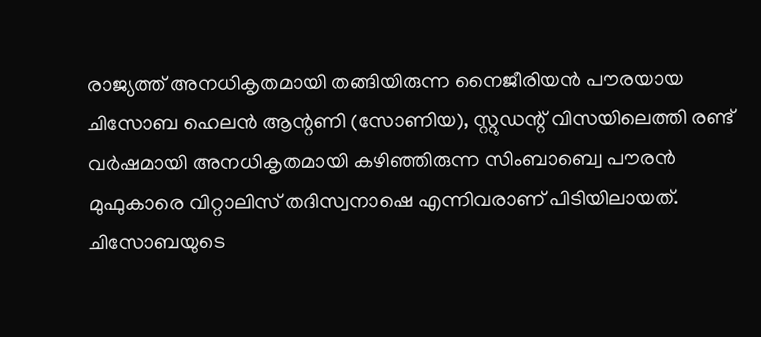രാജ്യത്ത് അനധികൃതമായി തങ്ങിയിരുന്ന നൈജീരിയന്‍ പൗരയായ ചിസോബ ഹെലന്‍ ആന്റണി (സോണിയ), സ്റ്റുഡന്റ് വിസയിലെത്തി രണ്ട് വര്‍ഷമായി അനധികൃതമായി കഴിഞ്ഞിരുന്ന സിംബാബ്വെ പൗരന്‍ മുഫുകാരെ വിറ്റാലിസ് തദിസ്വനാഷെ എന്നിവരാണ് പിടിയിലായത്. ചിസോബയുടെ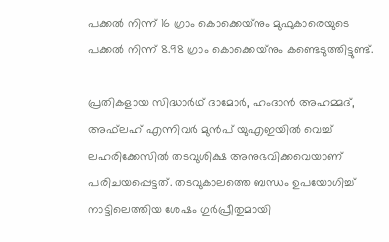പക്കല്‍ നിന്ന് 16 ഗ്രാം കൊക്കെയ്‌നും മുഫുകാരെയുടെ പക്കല്‍ നിന്ന് 8.98 ഗ്രാം കൊക്കെയ്‌നും കണ്ടെടുത്തിട്ടുണ്ട്.

പ്രതികളായ സിദ്ധാര്‍ഥ് ദാമോര്‍, ഹംദാന്‍ അഹമ്മദ്, അഫ്‌ലഹ് എന്നിവര്‍ മുന്‍പ് യുഎഇയില്‍ വെച്ച് ലഹരിക്കേസില്‍ തടവുശിക്ഷ അനുഭവിക്കവെയാണ് പരിചയപ്പെട്ടത്. തടവുകാലത്തെ ബന്ധം ഉപയോഗിച്ച് നാട്ടിലെത്തിയ ശേഷം ഗുര്‍പ്രീതുമായി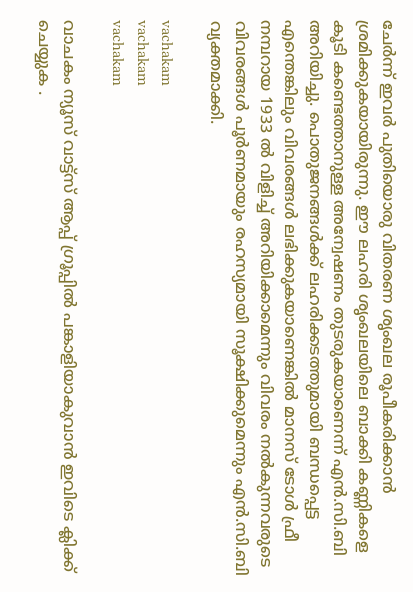ചേര്‍ന്ന് ഇവര്‍ പുതിയൊരു വിതരണ ശൃംഖല രൂപീകരിക്കാന്‍ ശ്രമിക്കുകയായിരുന്നു. ഈ ലഹരി ശൃംഖലയിലെ ബാക്കി കണ്ണികളെ കൂടി കണ്ടെത്താനുള്ള അന്വേഷണം തുടരുകയാണെന്ന് എന്‍.സി.ബി അറിയിച്ചു. പൊതുജനങ്ങള്‍ക്ക് ലഹരിക്കടത്തുമായി ബന്ധപ്പെട്ട എന്തെങ്കിലും വിവരങ്ങള്‍ ലഭിക്കുകയാണെങ്കില്‍ മാനസ് ടോള്‍ ഫ്രീ നമ്പറായ 1933 ല്‍ വിളിച്ച് അറിയിക്കാമെന്നും വിവരം നല്‍കുന്നവരുടെ വിവരങ്ങള്‍ പൂര്‍ണമായും രഹസ്യമായി സൂക്ഷിക്കുമെന്നും എന്‍.സി.ബി വ്യക്തമാക്കി.

vachakam
vachakam
vachakam

വാചകം ന്യൂസ് വാട്ട്സ് ആപ്പ് ഗ്രൂപ്പിൽ പങ്കാളിയാകുവാൻ ഇവിടെ ക്ലിക്ക് ചെയ്യുക .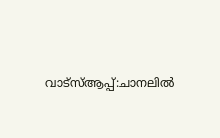വാട്സ്ആപ്പ്:ചാനലിൽ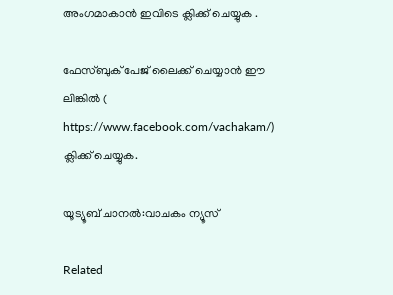അംഗമാകാൻ ഇവിടെ ക്ലിക്ക് ചെയ്യുക .

ഫേസ്ബുക് പേജ് ലൈക്ക് ചെയ്യാൻ ഈ ലിങ്കിൽ (
https://www.facebook.com/vachakam/) ക്ലിക്ക് ചെയ്യുക.

യൂട്യൂബ് ചാനൽ:വാചകം ന്യൂസ്

Related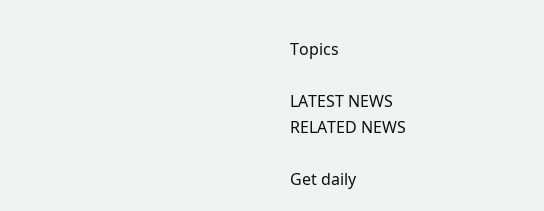Topics

LATEST NEWS
RELATED NEWS

Get daily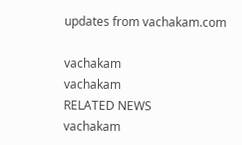updates from vachakam.com

vachakam
vachakam
RELATED NEWS
vachakam